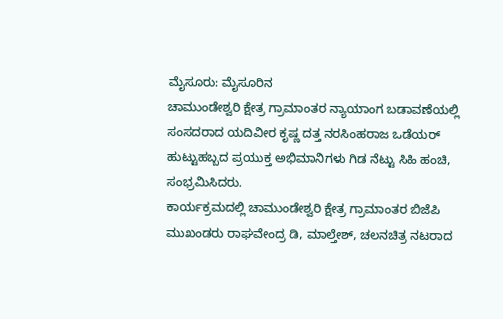ಮೈಸೂರು: ಮೈಸೂರಿನ
ಚಾಮುಂಡೇಶ್ವರಿ ಕ್ಷೇತ್ರ ಗ್ರಾಮಾಂತರ ನ್ಯಾಯಾಂಗ ಬಡಾವಣೆಯಲ್ಲಿ ಸಂಸದರಾದ ಯದಿವೀರ ಕೃಷ್ಣ ದತ್ತ ನರಸಿಂಹರಾಜ ಒಡೆಯರ್ ಹುಟ್ಟುಹಬ್ಬದ ಪ್ರಯುಕ್ತ ಅಭಿಮಾನಿಗಳು ಗಿಡ ನೆಟ್ಟು ಸಿಹಿ ಹಂಚಿ, ಸಂಭ್ರಮಿಸಿದರು.
ಕಾರ್ಯಕ್ರಮದಲ್ಲಿ ಚಾಮುಂಡೇಶ್ವರಿ ಕ್ಷೇತ್ರ ಗ್ರಾಮಾಂತರ ಬಿಜೆಪಿ ಮುಖಂಡರು ರಾಘವೇಂದ್ರ ಡಿ, ಮಾಲ್ತೇಶ್, ಚಲನಚಿತ್ರ ನಟರಾದ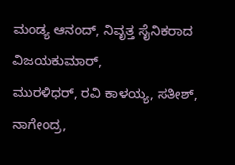ಮಂಡ್ಯ ಆನಂದ್, ನಿವೃತ್ತ ಸೈನಿಕರಾದ ವಿಜಯಕುಮಾರ್,
ಮುರಳಿಧರ್, ರವಿ ಕಾಳಯ್ಯ, ಸತೀಶ್, ನಾಗೇಂದ್ರ,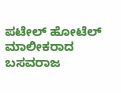ಪಟೇಲ್ ಹೋಟೆಲ್ ಮಾಲೀಕರಾದ ಬಸವರಾಜ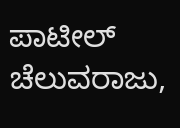ಪಾಟೀಲ್ ಚೆಲುವರಾಜು,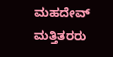ಮಹದೇವ್ ಮತ್ತಿತರರು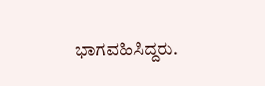ಭಾಗವಹಿಸಿದ್ದರು.